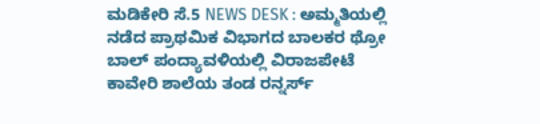ಮಡಿಕೇರಿ ಸೆ.5 NEWS DESK : ಅಮ್ಮತಿಯಲ್ಲಿ ನಡೆದ ಪ್ರಾಥಮಿಕ ವಿಭಾಗದ ಬಾಲಕರ ಥ್ರೋ ಬಾಲ್ ಪಂದ್ಯಾವಳಿಯಲ್ಲಿ ವಿರಾಜಪೇಟೆ ಕಾವೇರಿ ಶಾಲೆಯ ತಂಡ ರನ್ನರ್ಸ್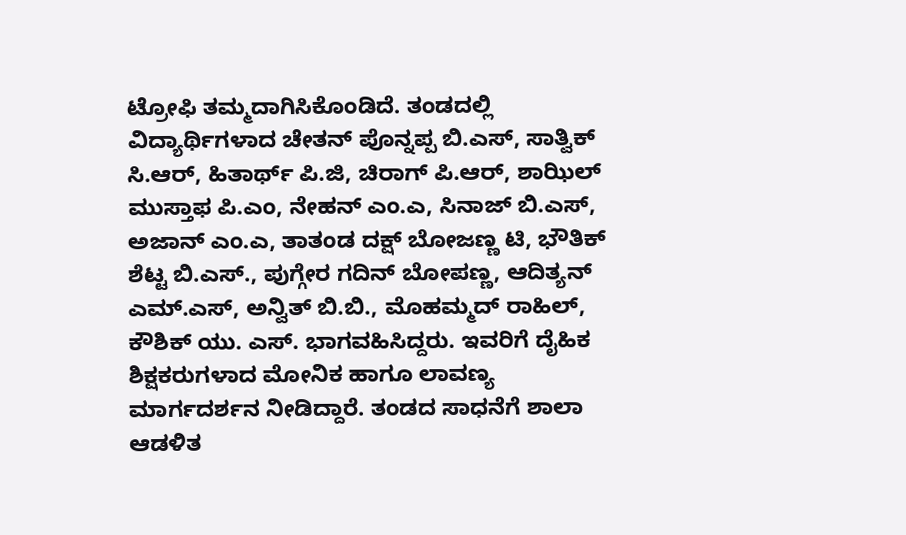ಟ್ರೋಫಿ ತಮ್ಮದಾಗಿಸಿಕೊಂಡಿದೆ. ತಂಡದಲ್ಲಿ ವಿದ್ಯಾರ್ಥಿಗಳಾದ ಚೇತನ್ ಪೊನ್ನಪ್ಪ ಬಿ.ಎಸ್, ಸಾತ್ವಿಕ್ ಸಿ.ಆರ್, ಹಿತಾರ್ಥ್ ಪಿ.ಜಿ, ಚಿರಾಗ್ ಪಿ.ಆರ್, ಶಾಝಿಲ್ ಮುಸ್ತಾಫ ಪಿ.ಎಂ, ನೇಹನ್ ಎಂ.ಎ, ಸಿನಾಜ್ ಬಿ.ಎಸ್, ಅಜಾನ್ ಎಂ.ಎ, ತಾತಂಡ ದಕ್ಷ್ ಬೋಜಣ್ಣ ಟಿ, ಭೌತಿಕ್ ಶೆಟ್ಟ ಬಿ.ಎಸ್., ಪುಗ್ಗೇರ ಗದಿನ್ ಬೋಪಣ್ಣ, ಆದಿತ್ಯನ್ ಎಮ್.ಎಸ್, ಅನ್ವಿತ್ ಬಿ.ಬಿ., ಮೊಹಮ್ಮದ್ ರಾಹಿಲ್, ಕೌಶಿಕ್ ಯು. ಎಸ್. ಭಾಗವಹಿಸಿದ್ದರು. ಇವರಿಗೆ ದೈಹಿಕ ಶಿಕ್ಷಕರುಗಳಾದ ಮೋನಿಕ ಹಾಗೂ ಲಾವಣ್ಯ ಮಾರ್ಗದರ್ಶನ ನೀಡಿದ್ದಾರೆ. ತಂಡದ ಸಾಧನೆಗೆ ಶಾಲಾ ಆಡಳಿತ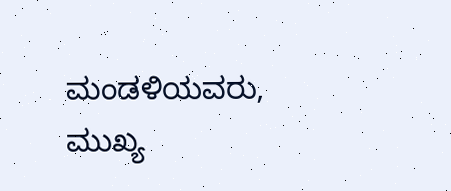ಮಂಡಳಿಯವರು, ಮುಖ್ಯ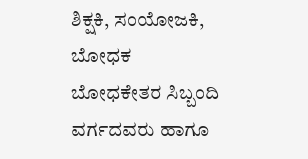ಶಿಕ್ಷಕಿ, ಸಂಯೋಜಕಿ, ಬೋಧಕ ಬೋಧಕೇತರ ಸಿಬ್ಬಂದಿ ವರ್ಗದವರು ಹಾಗೂ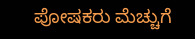ಪೋಷಕರು ಮೆಚ್ಚುಗೆ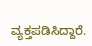ವ್ಯಕ್ತಪಡಿಸಿದ್ದಾರೆ.